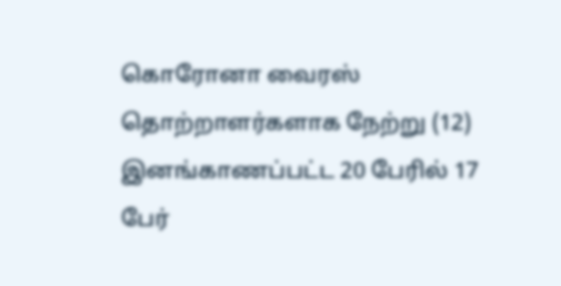கொரோனா வைரஸ் தொற்றாளர்களாக நேற்று (12) இனங்காணப்பட்ட 20 பேரில் 17 பேர்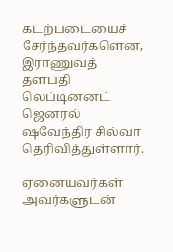கடற்படையைச் சேர்ந்தவர்களென, இராணுவத் தளபதி லெப்டினனட் ஜெனரல் ஷவேந்திர சில்வா தெரிவித்துள்ளார்.

ஏனையவர்கள் அவர்களுடன்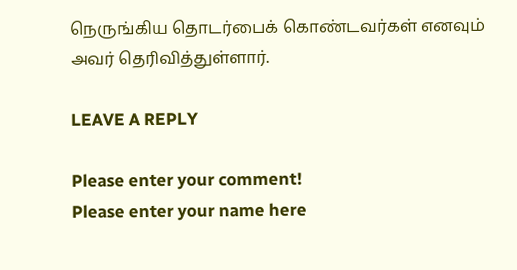நெருங்கிய தொடர்பைக் கொண்டவர்கள் எனவும் அவர் தெரிவித்துள்ளார்.

LEAVE A REPLY

Please enter your comment!
Please enter your name here